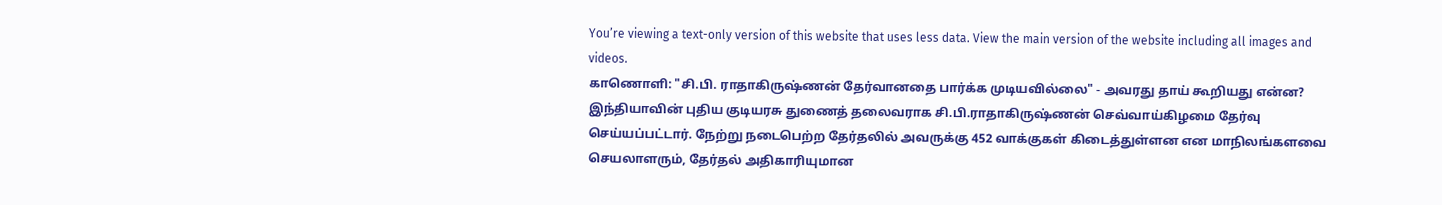You’re viewing a text-only version of this website that uses less data. View the main version of the website including all images and videos.
காணொளி: "சி.பி. ராதாகிருஷ்ணன் தேர்வானதை பார்க்க முடியவில்லை" - அவரது தாய் கூறியது என்ன?
இந்தியாவின் புதிய குடியரசு துணைத் தலைவராக சி.பி.ராதாகிருஷ்ணன் செவ்வாய்கிழமை தேர்வு செய்யப்பட்டார். நேற்று நடைபெற்ற தேர்தலில் அவருக்கு 452 வாக்குகள் கிடைத்துள்ளன என மாநிலங்களவை செயலாளரும், தேர்தல் அதிகாரியுமான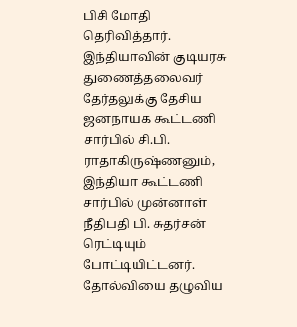பிசி மோதி தெரிவித்தார்.
இந்தியாவின் குடியரசு துணைத்தலைவர் தேர்தலுக்கு தேசிய ஜனநாயக கூட்டணி சார்பில் சி.பி. ராதாகிருஷ்ணனும், இந்தியா கூட்டணி சார்பில் முன்னாள் நீதிபதி பி. சுதர்சன் ரெட்டியும் போட்டியிட்டனர்.
தோல்வியை தழுவிய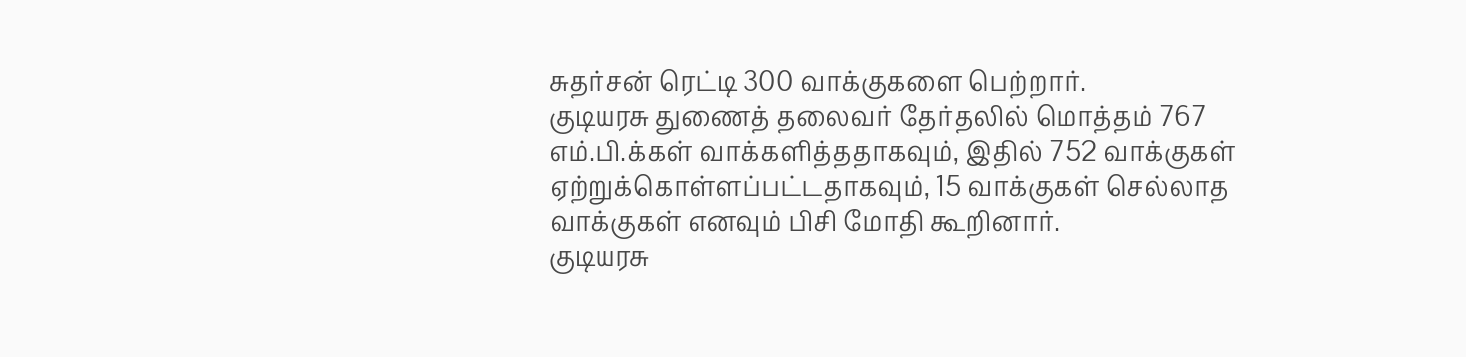சுதர்சன் ரெட்டி 300 வாக்குகளை பெற்றார்.
குடியரசு துணைத் தலைவர் தேர்தலில் மொத்தம் 767 எம்.பி.க்கள் வாக்களித்ததாகவும், இதில் 752 வாக்குகள் ஏற்றுக்கொள்ளப்பட்டதாகவும், 15 வாக்குகள் செல்லாத வாக்குகள் எனவும் பிசி மோதி கூறினார்.
குடியரசு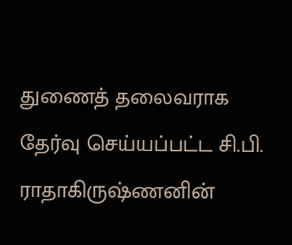துணைத் தலைவராக தேர்வு செய்யப்பட்ட சி.பி. ராதாகிருஷ்ணனின்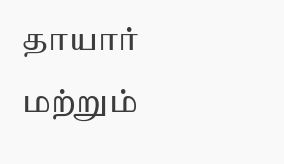தாயார் மற்றும்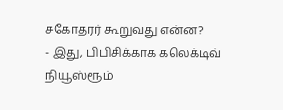சகோதரர் கூறுவது என்ன?
- இது, பிபிசிக்காக கலெக்டிவ் நியூஸ்ரூம்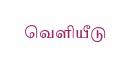வெளியீடு